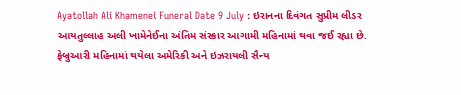Ayatollah Ali Khamenei Funeral Date 9 July : ઇરાનના દિવંગત સુપ્રીમ લીડર આયતુલ્લાહ અલી ખામેનેઈના અંતિમ સંસ્કાર આગામી મહિનામાં થવા જઈ રહ્યા છે. ફેબ્રુઆરી મહિનામાં થયેલા અમેરિકી અને ઇઝરાયલી સૈન્ય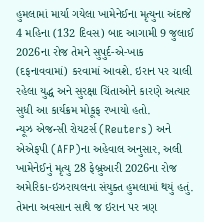હુમલામાં માર્યા ગયેલા ખામેનેઈના મૃત્યુના અંદાજે 4 મહિના (132 દિવસ) બાદ આગામી 9 જુલાઈ 2026ના રોજ તેમને સુપુર્દ-એ-ખાક (દફનાવવામાં) કરવામાં આવશે. ઇરાન પર ચાલી રહેલા યુદ્ધ અને સુરક્ષા ચિંતાઓને કારણે અત્યાર સુધી આ કાર્યક્રમ મોકૂફ રખાયો હતો.
ન્યૂઝ એજન્સી રોયટર્સ (Reuters) અને એએફપી (AFP)ના અહેવાલ અનુસાર, અલી ખામેનેઈનું મૃત્યુ 28 ફેબ્રુઆરી 2026ના રોજ અમેરિકા-ઇઝરાયલના સંયુક્ત હુમલામાં થયું હતું. તેમના અવસાન સાથે જ ઇરાન પર ત્રણ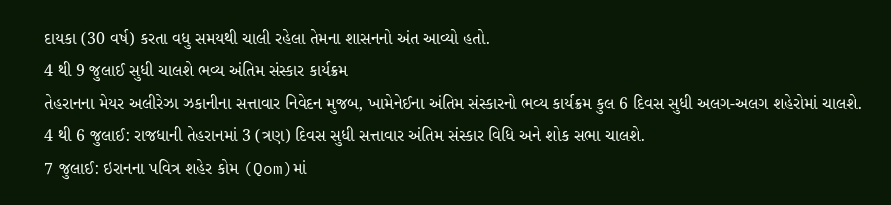દાયકા (30 વર્ષ) કરતા વધુ સમયથી ચાલી રહેલા તેમના શાસનનો અંત આવ્યો હતો.
4 થી 9 જુલાઈ સુધી ચાલશે ભવ્ય અંતિમ સંસ્કાર કાર્યક્રમ
તેહરાનના મેયર અલીરેઝા ઝકાનીના સત્તાવાર નિવેદન મુજબ, ખામેનેઈના અંતિમ સંસ્કારનો ભવ્ય કાર્યક્રમ કુલ 6 દિવસ સુધી અલગ-અલગ શહેરોમાં ચાલશે.
4 થી 6 જુલાઈ: રાજધાની તેહરાનમાં 3 (ત્રણ) દિવસ સુધી સત્તાવાર અંતિમ સંસ્કાર વિધિ અને શોક સભા ચાલશે.
7 જુલાઈ: ઇરાનના પવિત્ર શહેર કોમ (Qom)માં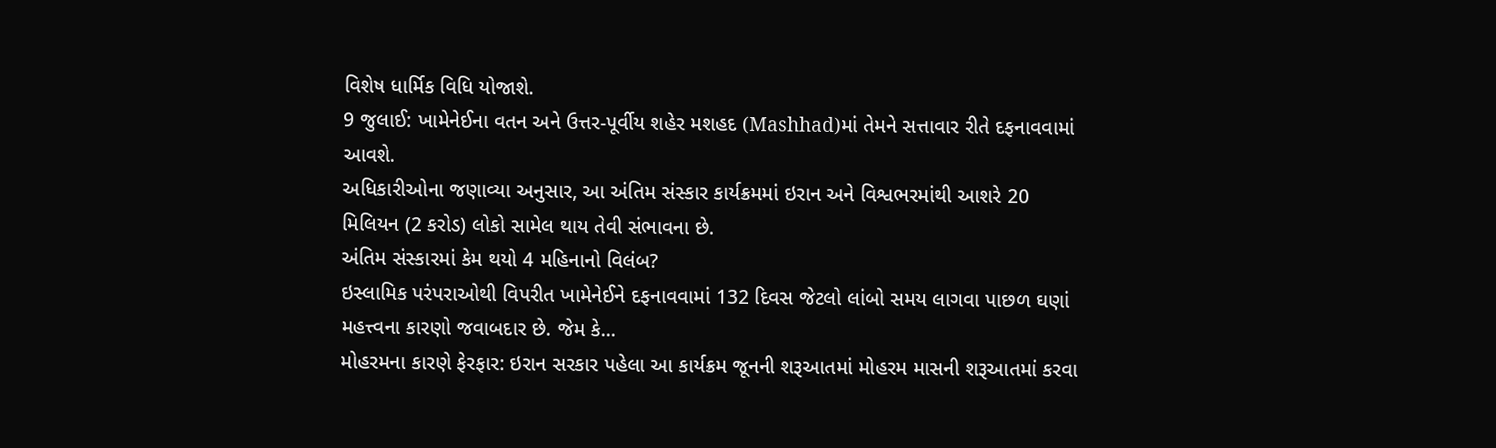વિશેષ ધાર્મિક વિધિ યોજાશે.
9 જુલાઈ: ખામેનેઈના વતન અને ઉત્તર-પૂર્વીય શહેર મશહદ (Mashhad)માં તેમને સત્તાવાર રીતે દફનાવવામાં આવશે.
અધિકારીઓના જણાવ્યા અનુસાર, આ અંતિમ સંસ્કાર કાર્યક્રમમાં ઇરાન અને વિશ્વભરમાંથી આશરે 20 મિલિયન (2 કરોડ) લોકો સામેલ થાય તેવી સંભાવના છે.
અંતિમ સંસ્કારમાં કેમ થયો 4 મહિનાનો વિલંબ?
ઇસ્લામિક પરંપરાઓથી વિપરીત ખામેનેઈને દફનાવવામાં 132 દિવસ જેટલો લાંબો સમય લાગવા પાછળ ઘણાં મહત્ત્વના કારણો જવાબદાર છે. જેમ કે...
મોહરમના કારણે ફેરફાર: ઇરાન સરકાર પહેલા આ કાર્યક્રમ જૂનની શરૂઆતમાં મોહરમ માસની શરૂઆતમાં કરવા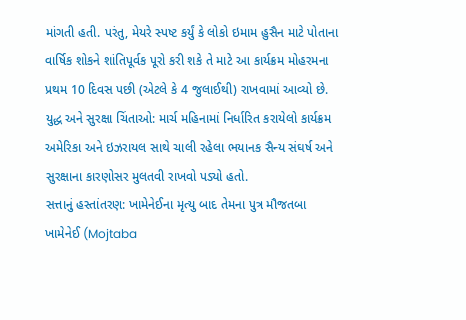માંગતી હતી. પરંતુ, મેયરે સ્પષ્ટ કર્યું કે લોકો ઇમામ હુસૈન માટે પોતાના વાર્ષિક શોકને શાંતિપૂર્વક પૂરો કરી શકે તે માટે આ કાર્યક્રમ મોહરમના પ્રથમ 10 દિવસ પછી (એટલે કે 4 જુલાઈથી) રાખવામાં આવ્યો છે.
યુદ્ધ અને સુરક્ષા ચિંતાઓ: માર્ચ મહિનામાં નિર્ધારિત કરાયેલો કાર્યક્રમ અમેરિકા અને ઇઝરાયલ સાથે ચાલી રહેલા ભયાનક સૈન્ય સંઘર્ષ અને સુરક્ષાના કારણોસર મુલતવી રાખવો પડ્યો હતો.
સત્તાનું હસ્તાંતરણ: ખામેનેઈના મૃત્યુ બાદ તેમના પુત્ર મૌજતબા ખામેનેઈ (Mojtaba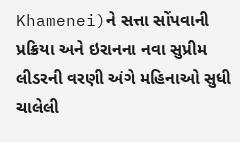Khamenei)ને સત્તા સોંપવાની પ્રક્રિયા અને ઇરાનના નવા સુપ્રીમ લીડરની વરણી અંગે મહિનાઓ સુધી ચાલેલી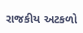રાજકીય અટકળો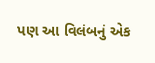પણ આ વિલંબનું એક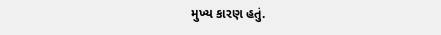મુખ્ય કારણ હતું.